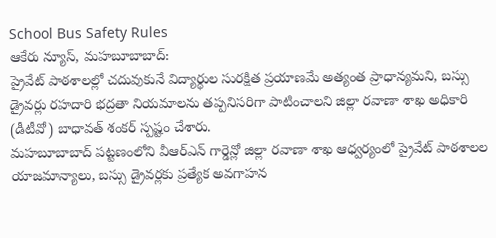School Bus Safety Rules
ఆకేరు న్యూస్, మహబూబాబాద్:
ప్రైవేట్ పాఠశాలల్లో చదువుకునే విద్యార్థుల సురక్షిత ప్రయాణమే అత్యంత ప్రాధాన్యమని, బస్సు డ్రైవర్లు రహదారి భద్రతా నియమాలను తప్పనిసరిగా పాటించాలని జిల్లా రవాణా శాఖ అధికారి (డీటీవో) బాధావత్ శంకర్ స్పష్టం చేశారు.
మహబూబాబాద్ పట్టణంలోని వీఆర్ఎన్ గార్డెన్లో జిల్లా రవాణా శాఖ ఆధ్వర్యంలో ప్రైవేట్ పాఠశాలల యాజమాన్యాలు, బస్సు డ్రైవర్లకు ప్రత్యేక అవగాహన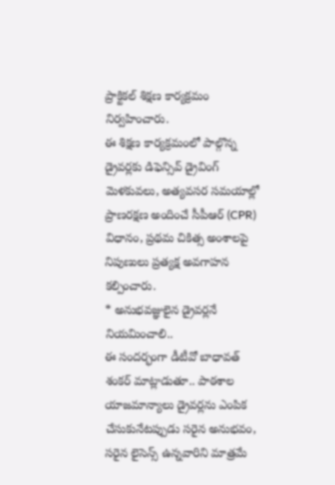ప్రాక్టికల్ శిక్షణ కార్యక్రమం నిర్వహించారు.
ఈ శిక్షణ కార్యక్రమంలో పాల్గొన్న డ్రైవర్లకు డిఫెన్సివ్ డ్రైవింగ్ మెళకువలు, అత్యవసర సమయాల్లో ప్రాణరక్షణ అందించే సీపీఆర్ (CPR) విధానం, ప్రథమ చికిత్స అంశాలపై నిపుణులు ప్రత్యక్ష అవగాహన కల్పించారు.
* అనుభవజ్ఞులైన డ్రైవర్లనే నియమించాలి..
ఈ సందర్భంగా డీటీవో బాధావత్ శంకర్ మాట్లాడుతూ.. పాఠశాల యాజమాన్యాలు డ్రైవర్లను ఎంపిక చేసుకునేటప్పుడు సరైన అనుభవం, సరైన లైసెన్స్ ఉన్నవారిని మాత్రమే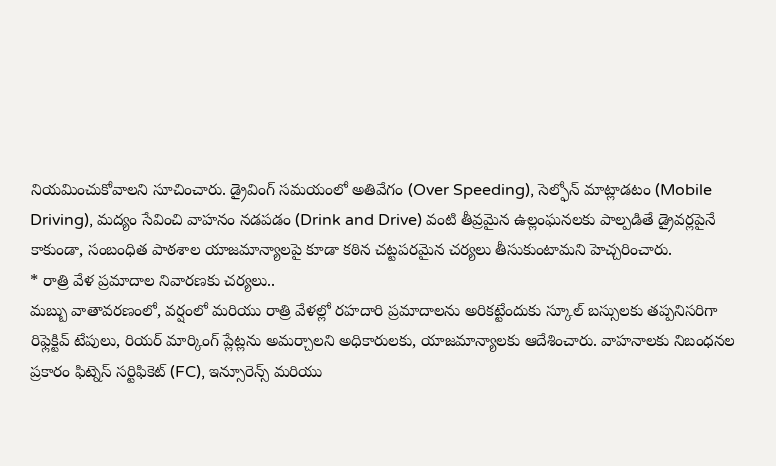నియమించుకోవాలని సూచించారు. డ్రైవింగ్ సమయంలో అతివేగం (Over Speeding), సెల్ఫోన్ మాట్లాడటం (Mobile Driving), మద్యం సేవించి వాహనం నడపడం (Drink and Drive) వంటి తీవ్రమైన ఉల్లంఘనలకు పాల్పడితే డ్రైవర్లపైనే కాకుండా, సంబంధిత పాఠశాల యాజమాన్యాలపై కూడా కఠిన చట్టపరమైన చర్యలు తీసుకుంటామని హెచ్చరించారు.
* రాత్రి వేళ ప్రమాదాల నివారణకు చర్యలు..
మబ్బు వాతావరణంలో, వర్షంలో మరియు రాత్రి వేళల్లో రహదారి ప్రమాదాలను అరికట్టేందుకు స్కూల్ బస్సులకు తప్పనిసరిగా రిఫ్లెక్టివ్ టేపులు, రియర్ మార్కింగ్ ప్లేట్లను అమర్చాలని అధికారులకు, యాజమాన్యాలకు ఆదేశించారు. వాహనాలకు నిబంధనల ప్రకారం ఫిట్నెస్ సర్టిఫికెట్ (FC), ఇన్సూరెన్స్ మరియు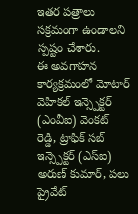ఇతర పత్రాలు సక్రమంగా ఉండాలని స్పష్టం చేశారు.
ఈ అవగాహన కార్యక్రమంలో మోటార్ వెహికల్ ఇన్స్పెక్టర్ (ఎంవీఐ) వెంకట్ రెడ్డి, ట్రాఫిక్ సబ్ ఇన్స్పెక్టర్ (ఎస్ఐ) అరుణ్ కుమార్, పలు ప్రైవేట్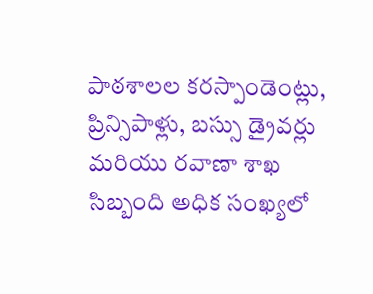పాఠశాలల కరస్పాండెంట్లు, ప్రిన్సిపాళ్లు, బస్సు డ్రైవర్లు మరియు రవాణా శాఖ సిబ్బంది అధిక సంఖ్యలో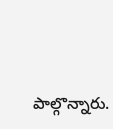పాల్గొన్నారు.